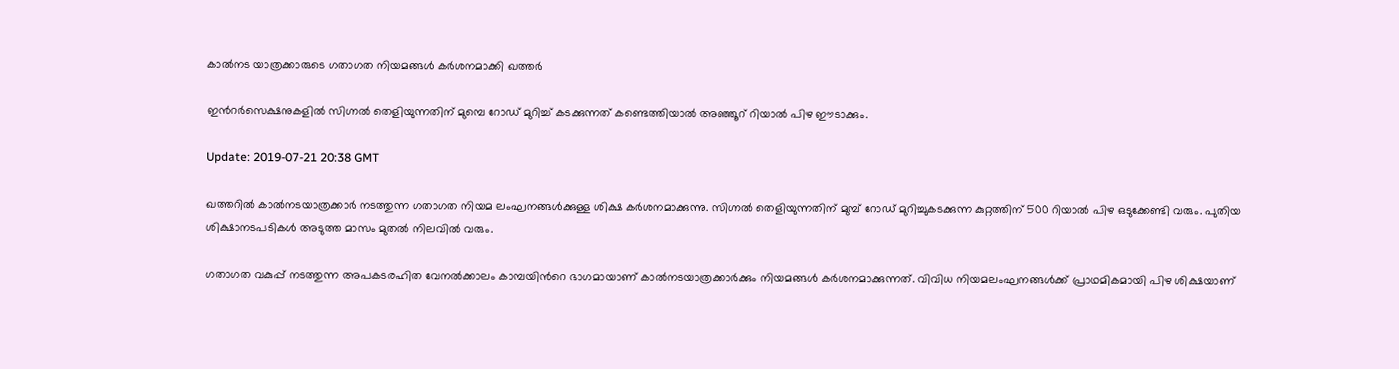കാല്‍നട യാത്രക്കാരുടെ ഗതാഗത നിയമങ്ങള്‍ കര്‍ശനമാക്കി ഖത്തര്‍

ഇന്‍റര്‍സെക്ഷനുകളില്‍ സിഗ്നല്‍ തെളിയുന്നതിന് മുമ്പെ റോഡ് മുറിച്ച് കടക്കുന്നത് കണ്ടെത്തിയാല്‍ അഞ്ഞൂറ് റിയാല്‍ പിഴ ഈടാക്കും.

Update: 2019-07-21 20:38 GMT

ഖത്തറില്‍ കാല്‍നടയാത്രക്കാര്‍ നടത്തുന്ന ഗതാഗത നിയമ ലംഘനങ്ങള്‍ക്കുള്ള ശിക്ഷ കര്‍ശനമാക്കുന്നു. സിഗ്നല്‍ തെളിയുന്നതിന് മുമ്പ് റോഡ് മുറിച്ചുകടക്കുന്ന കുറ്റത്തിന് 500 റിയാല്‍ പിഴ ഒടുക്കേണ്ടി വരും. പുതിയ ശിക്ഷാനടപടികള്‍ അടുത്ത മാസം മുതല്‍ നിലവില്‍ വരും.

ഗതാഗത വകുപ്പ് നടത്തുന്ന അപകടരഹിത വേനല്‍ക്കാലം കാമ്പയിന്‍റെ ഭാഗമായാണ് കാല്‍നടയാത്രക്കാര്‍ക്കും നിയമങ്ങള്‍ കര്‍ശനമാക്കുന്നത്. വിവിധ നിയമലംഘനങ്ങള്‍ക്ക് പ്രാഥമികമായി പിഴ ശിക്ഷയാണ്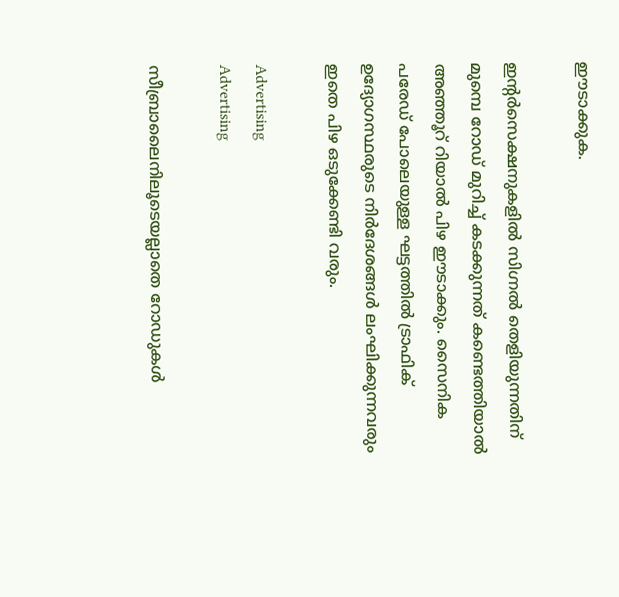ഈടാക്കുക.

ഇന്‍റര്‍സെക്ഷനുകളില്‍ സിഗ്നല്‍ തെളിയുന്നതിന് മുമ്പെ റോഡ് മുറിച്ച് കടക്കുന്നത് കണ്ടെത്തിയാല്‍ അഞ്ഞൂറ് റിയാല്‍ പിഴ ഈടാക്കും. സൈനിക പരേഡ് പോലെയുള്ള ഘട്ടത്തില്‍ ട്രാഫിക് ഉദ്യോഗസ്ഥരുടെ നിര്‍ദേശങ്ങള്‍ ലംഘിക്കുന്നവരും ഇതെ പിഴ ഒടുക്കേണ്ടി വരും.

Advertising
Advertising

സീബ്രാലൈനിലൂടെയല്ലാതെ റോഡുകള്‍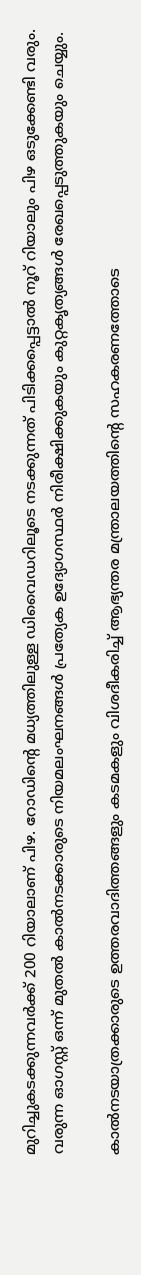മുറിച്ചുകടക്കുന്നവര്‍ക്ക് 200 റിയാലാണ് പിഴ. റോഡിന്‍റെ മധ്യത്തിലുള്ള ഡിവൈഡറിലൂടെ നടക്കുന്നത് പിടിക്കപ്പെട്ടാല്‍ നൂറ് റിയാലും പിഴ ഒടുക്കേണ്ടി വരും. വരുന്ന ഓഗസ്റ്റ് ഒന്ന് മുതല്‍ കാല്‍നടക്കാരുടെ നിയമലംഘനങ്ങള്‍ പ്രത്യേക ഉദ്യോഗസ്ഥര്‍ നിരീക്ഷിക്കുകയും കുറ്റകൃത്യങ്ങള്‍ രേഖപ്പെടുത്തുകയും ചെയ്യും.

കാല്‍നടയാത്രക്കാരുടെ ഉത്തരവാദിത്തങ്ങളും കടമകളും വിശദീകരിച്ച് ആഭ്യന്തര മന്ത്രാലയത്തിന്‍റെ സഹകരണത്തോടെ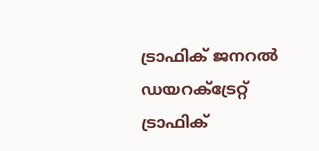ട്രാഫിക് ജനറല്‍ ഡയറക്ട്രേറ്റ് ട്രാഫിക്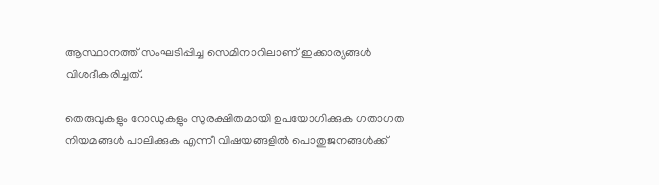ആസ്ഥാനത്ത് സംഘടിപ്പിച്ച സെമിനാറിലാണ് ഇക്കാര്യങ്ങള്‍ വിശദീകരിച്ചത്.

തെരുവുകളും റോഡുകളും സുരക്ഷിതമായി ഉപയോഗിക്കുക ഗതാഗത നിയമങ്ങള്‍ പാലിക്കുക എന്നീ വിഷയങ്ങളില്‍ പൊതുജനങ്ങള്‍ക്ക്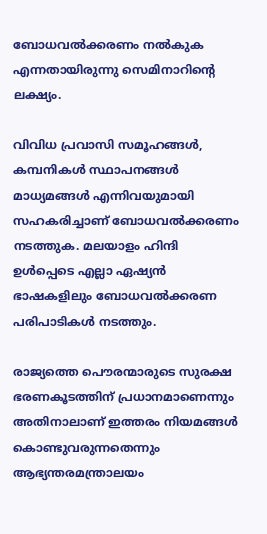ബോധവല്‍ക്കരണം നല്‍കുക എന്നതായിരുന്നു സെമിനാറിന്‍റെ ലക്ഷ്യം.

വിവിധ പ്രവാസി സമൂഹങ്ങള്‍, കമ്പനികള്‍ സ്ഥാപനങ്ങള്‍ മാധ്യമങ്ങള്‍ എന്നിവയുമായി സഹകരിച്ചാണ് ബോധവല്‍ക്കരണം നടത്തുക. മലയാളം ഹിന്ദി ഉള്‍പ്പെടെ എല്ലാ ഏഷ്യന്‍ ഭാഷകളിലും ബോധവല്‍ക്കരണ പരിപാടികള്‍ നടത്തും.

രാജ്യത്തെ പൌരന്മാരുടെ സുരക്ഷ ഭരണകൂടത്തിന് പ്രധാനമാണെന്നും അതിനാലാണ് ഇത്തരം നിയമങ്ങള്‍ കൊണ്ടുവരുന്നതെന്നും ആഭ്യന്തരമന്ത്രാലയം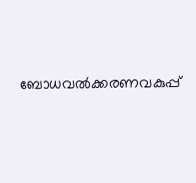ബോധവല്‍ക്കരണവകുപ്പ്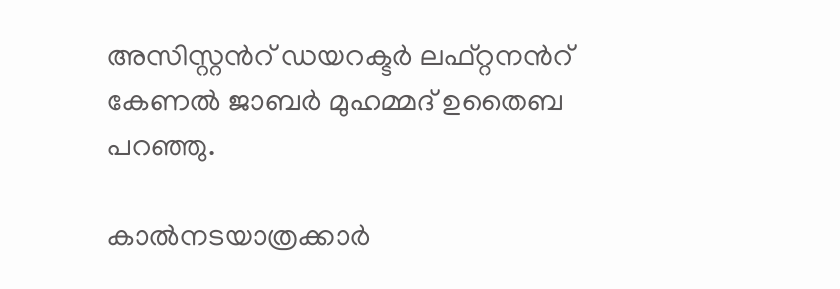അസിസ്റ്റന്‍റ് ഡയറക്ടര്‍ ലഫ്റ്റനന്‍റ് കേണല്‍ ജാബര്‍ മുഹമ്മദ് ഉതൈബ പറഞ്ഞു.

കാല്‍നടയാത്രക്കാര്‍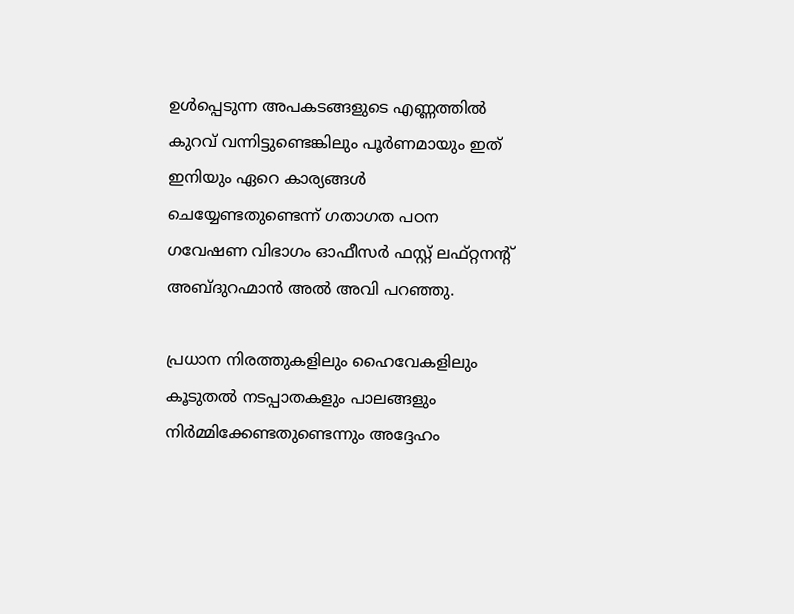ഉള്‍പ്പെടുന്ന അപകടങ്ങളുടെ എണ്ണത്തില്‍ കുറവ് വന്നിട്ടുണ്ടെങ്കിലും പൂര്‍ണമായും ഇത് ഇനിയും ഏറെ കാര്യങ്ങള്‍ ചെയ്യേണ്ടതുണ്ടെന്ന് ഗതാഗത പഠന ഗവേഷണ വിഭാഗം ഓഫീസര്‍ ഫസ്റ്റ് ലഫ്റ്റനന്‍റ് അബ്ദുറഹ്മാന്‍ അല്‍ അവി പറഞ്ഞു.

പ്രധാന നിരത്തുകളിലും ഹൈവേകളിലും കൂടുതല്‍ നടപ്പാതകളും പാലങ്ങളും നിര്‍മ്മിക്കേണ്ടതുണ്ടെന്നും അദ്ദേഹം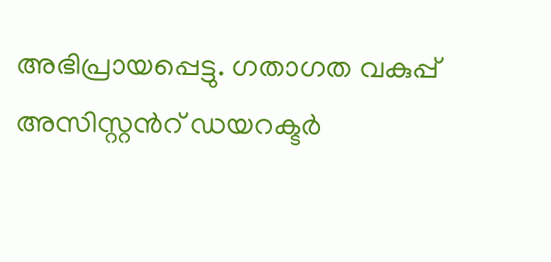അഭിപ്രായപ്പെട്ടു. ഗതാഗത വകുപ്പ് അസിസ്റ്റന്‍റ് ഡയറക്ടര്‍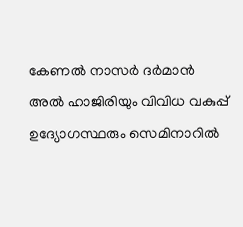കേണല്‍ നാസര്‍ ദര്‍മാന്‍ അല്‍ ഹാജിരിയും വിവിധ വകുപ്പ് ഉദ്യോഗസ്ഥരും സെമിനാറില്‍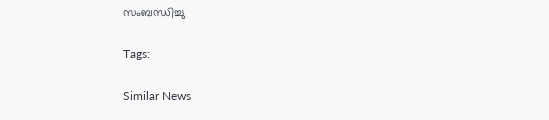സംബന്ധിച്ചു

Tags:

Similar News